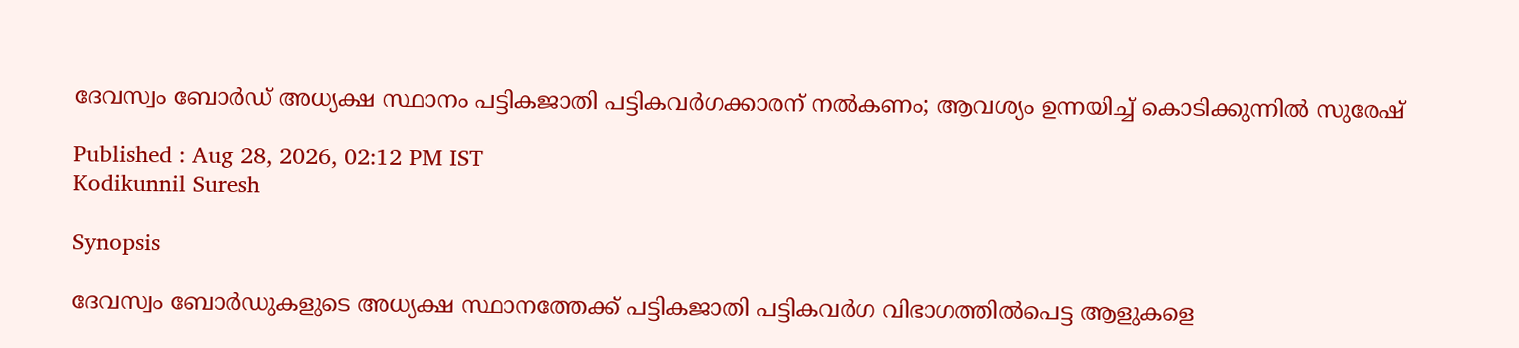ദേവസ്വം ബോർഡ് അധ്യക്ഷ സ്ഥാനം പട്ടികജാതി പട്ടികവർഗക്കാരന് നല്‍കണം; ആവശ്യം ഉന്നയിച്ച് കൊടിക്കുന്നില്‍ സുരേഷ്

Published : Aug 28, 2026, 02:12 PM IST
Kodikunnil Suresh

Synopsis

ദേവസ്വം ബോർഡുകളുടെ അധ്യക്ഷ സ്ഥാനത്തേക്ക് പട്ടികജാതി പട്ടികവർഗ വിഭാഗത്തിൽപെട്ട ആളുകളെ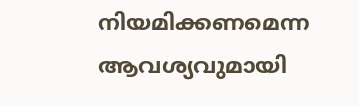നിയമിക്കണമെന്ന ആവശ്യവുമായി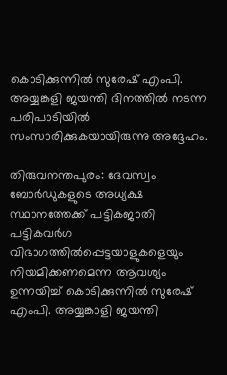കൊടിക്കുന്നിൽ സുരേഷ് എംപി. അയ്യങ്കളി ജയന്തി ദിനത്തിൽ നടന്ന പരിപാടിയിൽ സംസാരിക്കുകയായിരുന്നു അദ്ദേഹം.

തിരുവനന്തപുരം: ദേവസ്വം ബോർ‍ഡുകളുടെ അധ്യക്ഷ സ്ഥാനത്തേക്ക് പട്ടികജാതി പട്ടികവ‍ർഗ വിഭാഗത്തില്‍പ്പെട്ടയാളുകളെയും നിയമിക്കണമെന്ന ആവശ്യം ഉന്നയിച്ച് കൊടിക്കുന്നില്‍ സുരേഷ് എംപി. അയ്യങ്കാളി ജയന്തി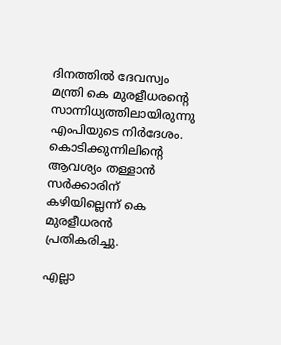ദിനത്തില്‍ ദേവസ്വം മന്ത്രി കെ മുരളീധരന്‍റെ സാന്നിധ്യത്തിലായിരുന്നു എംപിയുടെ നിര്‍ദേശം. കൊടിക്കുന്നിലിന്‍റെ ആവശ്യം തള്ളാൻ സർക്കാരിന് കഴിയില്ലെന്ന് കെ മുരളീധരൻ പ്രതികരിച്ചു.

എല്ലാ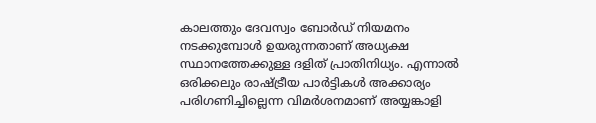കാലത്തും ദേവസ്വം ബോർഡ് നിയമനം നടക്കുമ്പോൾ ഉയരുന്നതാണ് അധ്യക്ഷ സ്ഥാനത്തേക്കുള്ള ദളിത് പ്രാതിനിധ്യം. എന്നാല്‍ ഒരിക്കലും രാഷ്ട്രീയ പാർട്ടികള്‍ അക്കാര്യം പരിഗണിച്ചില്ലെന്ന വിമർശനമാണ് അയ്യങ്കാളി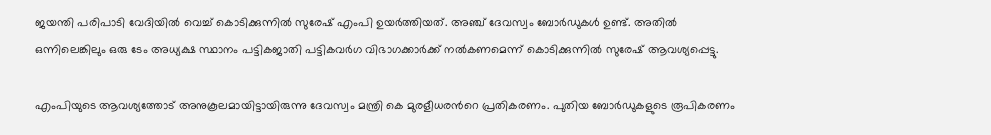ജയന്തി പരിപാടി വേദിയില്‍ വെച്ച് കൊടിക്കുന്നില്‍ സുരേഷ് എംപി ഉയർത്തിയത്. അഞ്ച് ദേവസ്വം ബോർഡുകള്‍ ഉണ്ട്. അതില്‍ ഒന്നിലെങ്കിലും ഒരു ടേം അധ്യക്ഷ സ്ഥാനം പട്ടികജാതി പട്ടികവർഗ വിഭാഗക്കാർക്ക് നല്‍കണമെന്ന് കൊടിക്കുന്നില്‍ സുരേഷ് ആവശ്യപ്പെട്ടു.

എംപിയുടെ ആവശ്യത്തോട് അനുകൂലമായിട്ടായിരുന്നു ദേവസ്വം മന്ത്രി കെ മുരളീധരന്‍റെ പ്രതികരണം. പുതിയ ബോർഡുകളുടെ രൂപികരണം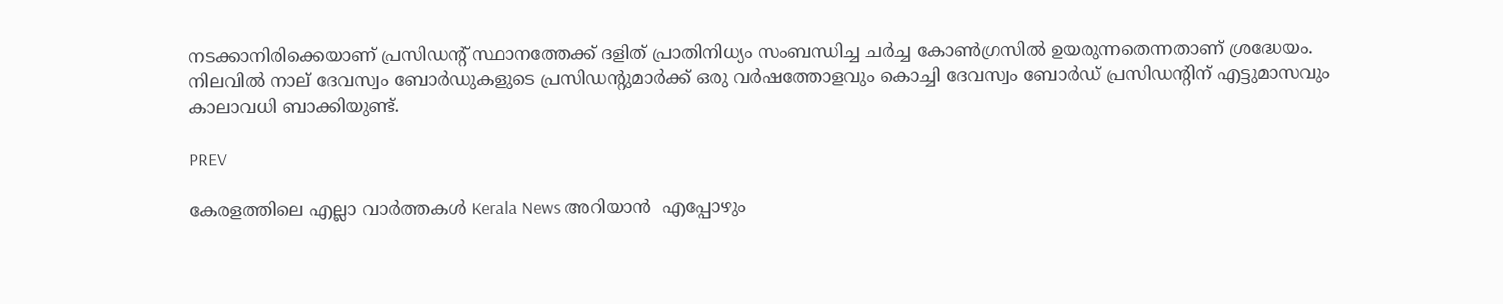നടക്കാനിരിക്കെയാണ് പ്രസിഡന്‍റ് സ്ഥാനത്തേക്ക് ദളിത് പ്രാതിനിധ്യം സംബന്ധിച്ച ചർച്ച കോണ്‍ഗ്രസില്‍ ഉയരുന്നതെന്നതാണ് ശ്രദ്ധേയം. നിലവില്‍ നാല് ദേവസ്വം ബോർഡുകളുടെ പ്രസിഡന്റുമാർക്ക് ഒരു വ‌ർഷത്തോളവും കൊച്ചി ദേവസ്വം ബോർഡ് പ്രസിഡന്‍റിന് എട്ടുമാസവും കാലാവധി ബാക്കിയുണ്ട്.

PREV

കേരളത്തിലെ എല്ലാ വാർത്തകൾ Kerala News അറിയാൻ  എപ്പോഴും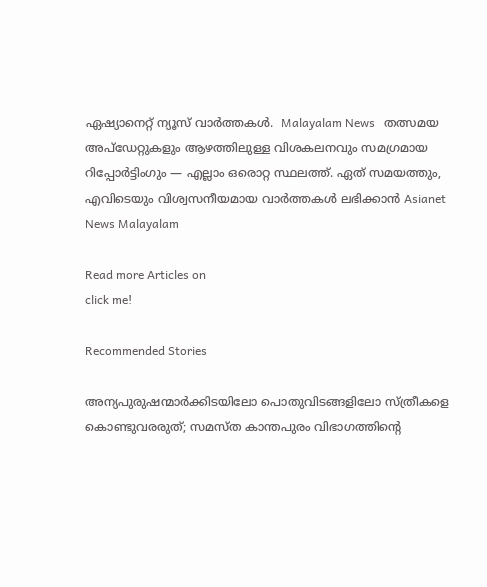ഏഷ്യാനെറ്റ് ന്യൂസ് വാർത്തകൾ.  Malayalam News   തത്സമയ അപ്‌ഡേറ്റുകളും ആഴത്തിലുള്ള വിശകലനവും സമഗ്രമായ റിപ്പോർട്ടിംഗും — എല്ലാം ഒരൊറ്റ സ്ഥലത്ത്. ഏത് സമയത്തും, എവിടെയും വിശ്വസനീയമായ വാർത്തകൾ ലഭിക്കാൻ Asianet News Malayalam

Read more Articles on
click me!

Recommended Stories

അന്യപുരുഷന്മാർക്കിടയിലോ പൊതുവിടങ്ങളിലോ സ്ത്രീകളെ കൊണ്ടുവരരുത്; സമസ്ത കാന്തപുരം വിഭാഗത്തിന്‍റെ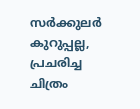സര്‍ക്കുലര്‍
കുറുപ്പല്ല, പ്രചരിച്ച ചിത്രം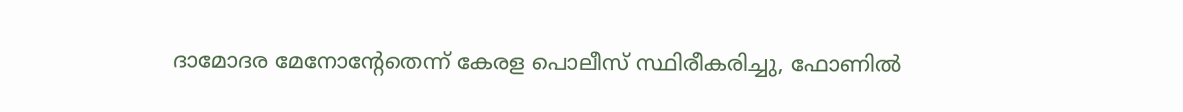ദാമോദര മേനോന്റേതെന്ന് കേരള പൊലീസ് സ്ഥിരീകരിച്ചു, ഫോണിൽ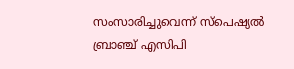സംസാരിച്ചുവെന്ന് സ്പെഷ്യൽ ബ്രാഞ്ച് എസിപി